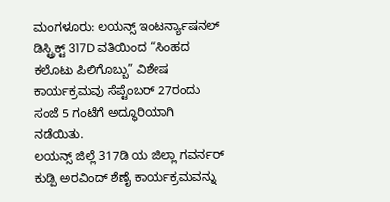ಮಂಗಳೂರು: ಲಯನ್ಸ್ ಇಂಟರ್ನ್ಯಾಷನಲ್ ಡಿಸ್ಟ್ರಿಕ್ಟ್ 317D ವತಿಯಿಂದ “ಸಿಂಹದ ಕಲೊಟು ಪಿಲಿಗೊಬ್ಬು” ವಿಶೇಷ ಕಾರ್ಯಕ್ರಮವು ಸೆಪ್ಟೆಂಬರ್ 27ರಂದು ಸಂಜೆ 5 ಗಂಟೆಗೆ ಅದ್ಧೂರಿಯಾಗಿ ನಡೆಯಿತು.
ಲಯನ್ಸ್ ಜಿಲ್ಲೆ 317ಡಿ ಯ ಜಿಲ್ಲಾ ಗವರ್ನರ್ ಕುಡ್ಪಿ ಅರವಿಂದ್ ಶೆಣೈ ಕಾರ್ಯಕ್ರಮವನ್ನು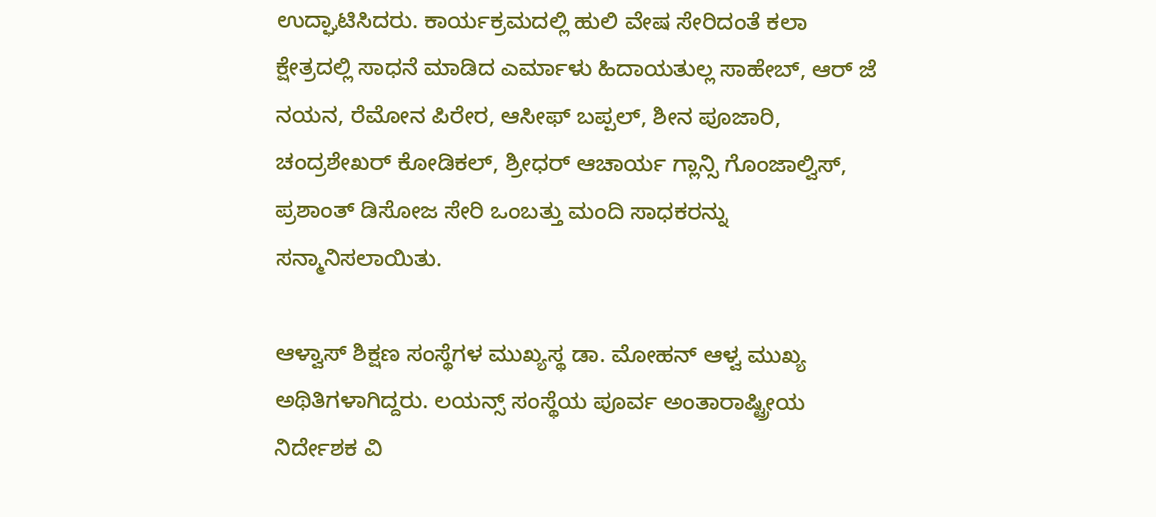ಉದ್ಘಾಟಿಸಿದರು. ಕಾರ್ಯಕ್ರಮದಲ್ಲಿ ಹುಲಿ ವೇಷ ಸೇರಿದಂತೆ ಕಲಾ ಕ್ಷೇತ್ರದಲ್ಲಿ ಸಾಧನೆ ಮಾಡಿದ ಎರ್ಮಾಳು ಹಿದಾಯತುಲ್ಲ ಸಾಹೇಬ್, ಆರ್ ಜೆ ನಯನ, ರೆಮೋನ ಪಿರೇರ, ಆಸೀಫ್ ಬಪ್ಪಲ್, ಶೀನ ಪೂಜಾರಿ, ಚಂದ್ರಶೇಖರ್ ಕೋಡಿಕಲ್, ಶ್ರೀಧರ್ ಆಚಾರ್ಯ ಗ್ಲಾನ್ಸಿ ಗೊಂಜಾಲ್ವಿಸ್, ಪ್ರಶಾಂತ್ ಡಿಸೋಜ ಸೇರಿ ಒಂಬತ್ತು ಮಂದಿ ಸಾಧಕರನ್ನು ಸನ್ಮಾನಿಸಲಾಯಿತು.

ಆಳ್ವಾಸ್ ಶಿಕ್ಷಣ ಸಂಸ್ಥೆಗಳ ಮುಖ್ಯಸ್ಥ ಡಾ. ಮೋಹನ್ ಆಳ್ವ ಮುಖ್ಯ ಅಥಿತಿಗಳಾಗಿದ್ದರು. ಲಯನ್ಸ್ ಸಂಸ್ಥೆಯ ಪೂರ್ವ ಅಂತಾರಾಷ್ಟ್ರೀಯ ನಿರ್ದೇಶಕ ವಿ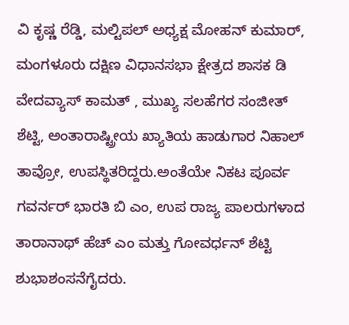ವಿ ಕೃಷ್ಣ ರೆಡ್ಡಿ, ಮಲ್ಟಿಪಲ್ ಅಧ್ಯಕ್ಷ ಮೋಹನ್ ಕುಮಾರ್, ಮಂಗಳೂರು ದಕ್ಷಿಣ ವಿಧಾನಸಭಾ ಕ್ಷೇತ್ರದ ಶಾಸಕ ಡಿ ವೇದವ್ಯಾಸ್ ಕಾಮತ್ , ಮುಖ್ಯ ಸಲಹೆಗರ ಸಂಜೀತ್ ಶೆಟ್ಟಿ, ಅಂತಾರಾಷ್ಟ್ರೀಯ ಖ್ಯಾತಿಯ ಹಾಡುಗಾರ ನಿಹಾಲ್ ತಾವ್ರೋ, ಉಪಸ್ಥಿತರಿದ್ದರು.ಅಂತೆಯೇ ನಿಕಟ ಪೂರ್ವ ಗವರ್ನರ್ ಭಾರತಿ ಬಿ ಎಂ, ಉಪ ರಾಜ್ಯ ಪಾಲರುಗಳಾದ ತಾರಾನಾಥ್ ಹೆಚ್ ಎಂ ಮತ್ತು ಗೋವರ್ಧನ್ ಶೆಟ್ಟಿ ಶುಭಾಶಂಸನೆಗೈದರು.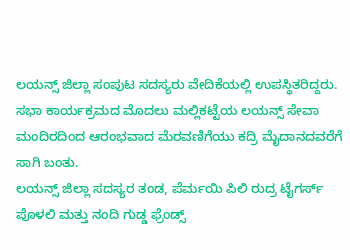ಲಯನ್ಸ್ ಜಿಲ್ಲಾ ಸಂಪುಟ ಸದಸ್ಯರು ವೇದಿಕೆಯಲ್ಲಿ ಉಪಸ್ಥಿತರಿದ್ದರು.
ಸಭಾ ಕಾರ್ಯಕ್ರಮದ ಮೊದಲು ಮಲ್ಲಿಕಟ್ಟೆಯ ಲಯನ್ಸ್ ಸೇವಾ ಮಂದಿರದಿಂದ ಆರಂಭವಾದ ಮೆರವಣಿಗೆಯು ಕದ್ರಿ ಮೈದಾನದವರೆಗೆ ಸಾಗಿ ಬಂತು.
ಲಯನ್ಸ್ ಜಿಲ್ಲಾ ಸದಸ್ಯರ ತಂಡ, ಪೆರ್ಮಯಿ ಪಿಲಿ ರುದ್ರ ಟೈಗರ್ಸ್ ಪೊಳಲಿ ಮತ್ತು ನಂದಿ ಗುಡ್ಡ ಫ್ರೆಂಡ್ಸ್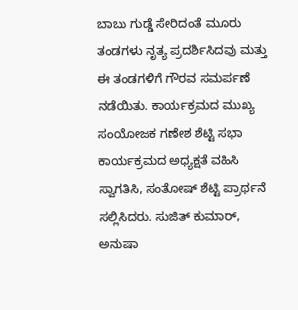ಬಾಬು ಗುಡ್ಡೆ ಸೇರಿದಂತೆ ಮೂರು ತಂಡಗಳು ನೃತ್ಯ ಪ್ರದರ್ಶಿಸಿದವು ಮತ್ತು ಈ ತಂಡಗಳಿಗೆ ಗೌರವ ಸಮರ್ಪಣೆ ನಡೆಯಿತು. ಕಾರ್ಯಕ್ರಮದ ಮುಖ್ಯ ಸಂಯೋಜಕ ಗಣೇಶ ಶೆಟ್ಟಿ ಸಭಾ ಕಾರ್ಯಕ್ರಮದ ಅಧ್ಯಕ್ಷತೆ ವಹಿಸಿ ಸ್ವಾಗತಿಸಿ, ಸಂತೋಷ್ ಶೆಟ್ಟಿ ಪ್ರಾರ್ಥನೆ ಸಲ್ಲಿಸಿದರು. ಸುಜಿತ್ ಕುಮಾರ್, ಅನುಷಾ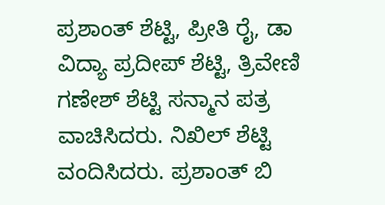ಪ್ರಶಾಂತ್ ಶೆಟ್ಟಿ, ಪ್ರೀತಿ ರೈ, ಡಾ ವಿದ್ಯಾ ಪ್ರದೀಪ್ ಶೆಟ್ಟಿ, ತ್ರಿವೇಣಿ ಗಣೇಶ್ ಶೆಟ್ಟಿ ಸನ್ಮಾನ ಪತ್ರ ವಾಚಿಸಿದರು. ನಿಖಿಲ್ ಶೆಟ್ಟಿ ವಂದಿಸಿದರು. ಪ್ರಶಾಂತ್ ಬಿ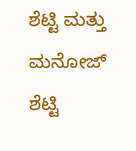ಶೆಟ್ಟಿ ಮತ್ತು ಮನೋಜ್ ಶೆಟ್ಟಿ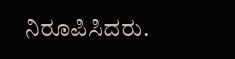ನಿರೂಪಿಸಿದರು.